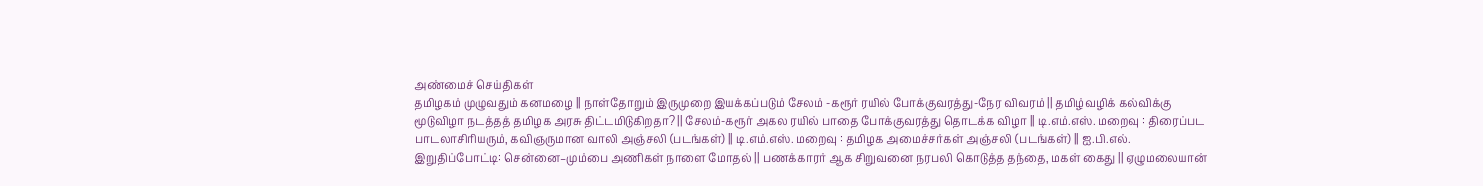அண்மைச் செய்திகள்
தமிழகம் முழுவதும் கனமழை || நாள்தோறும் இருமுறை இயக்கப்படும் சேலம் -கரூர் ரயில் போக்குவரத்து-நேர விவரம் || தமிழ்வழிக் கல்விக்கு மூடுவிழா நடத்தத் தமிழக அரசு திட்டமிடுகிறதா? || சேலம்-கரூர் அகல ரயில் பாதை போக்குவரத்து தொடக்க விழா || டி.எம்.எஸ். மறைவு : திரைப்பட பாடலாசிரியரும், கவிஞருமான வாலி அஞ்சலி (படங்கள்) || டி.எம்.எஸ். மறைவு : தமிழக அமைச்சர்கள் அஞ்சலி (படங்கள்) || ஐ.பி.எல். இறுதிப்போட்டி: சென்னை–மும்பை அணிகள் நாளை மோதல் || பணக்காரர் ஆக சிறுவனை நரபலி கொடுத்த தந்தை, மகள் கைது || ஏழுமலையான்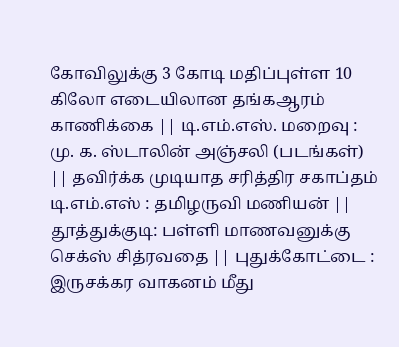கோவிலுக்கு 3 கோடி மதிப்புள்ள 10 கிலோ எடையிலான தங்கஆரம் காணிக்கை || டி.எம்.எஸ். மறைவு : மு. க. ஸ்டாலின் அஞ்சலி (படங்கள்) || தவிர்க்க முடியாத சரித்திர சகாப்தம் டி.எம்.எஸ் : தமிழருவி மணியன் || தூத்துக்குடி: பள்ளி மாணவனுக்கு செக்ஸ் சித்ரவதை || புதுக்கோட்டை : இருசக்கர வாகனம் மீது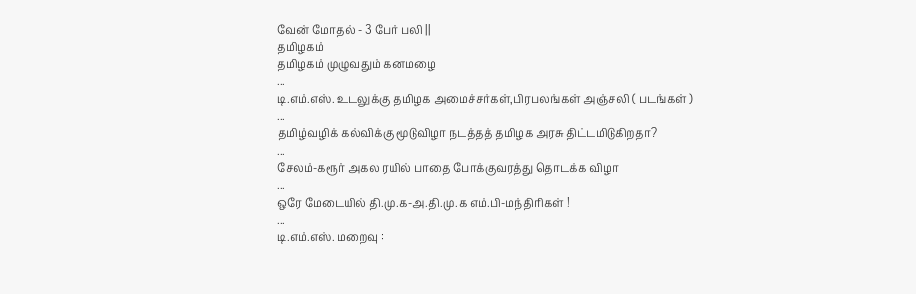வேன் மோதல் - 3 பேர் பலி ||
தமிழகம்
தமிழகம் முழுவதும் கனமழை
...
டி.எம்.எஸ். உடலுக்கு தமிழக அமைச்சர்கள்,பிரபலங்கள் அஞ்சலி ( படங்கள் )
...
தமிழ்வழிக் கல்விக்கு மூடுவிழா நடத்தத் தமிழக அரசு திட்டமிடுகிறதா?
...
சேலம்-கரூர் அகல ரயில் பாதை போக்குவரத்து தொடக்க விழா
...
ஒரே மேடையில் தி.மு.க-அ.தி.மு.க எம்.பி-மந்திரிகள் !
...
டி.எம்.எஸ். மறைவு :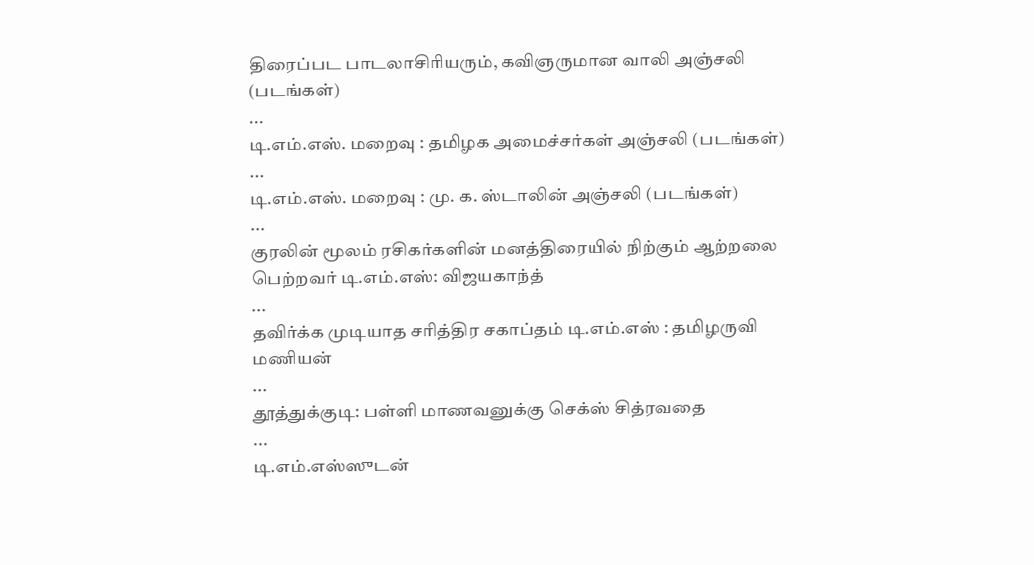திரைப்பட பாடலாசிரியரும், கவிஞருமான வாலி அஞ்சலி (படங்கள்)
...
டி.எம்.எஸ். மறைவு : தமிழக அமைச்சர்கள் அஞ்சலி (படங்கள்)
...
டி.எம்.எஸ். மறைவு : மு. க. ஸ்டாலின் அஞ்சலி (படங்கள்)
...
குரலின் மூலம் ரசிகர்களின் மனத்திரையில் நிற்கும் ஆற்றலை பெற்றவர் டி.எம்.எஸ்: விஜயகாந்த்
...
தவிர்க்க முடியாத சரித்திர சகாப்தம் டி.எம்.எஸ் : தமிழருவி மணியன்
...
தூத்துக்குடி: பள்ளி மாணவனுக்கு செக்ஸ் சித்ரவதை
...
டி.எம்.எஸ்ஸுடன்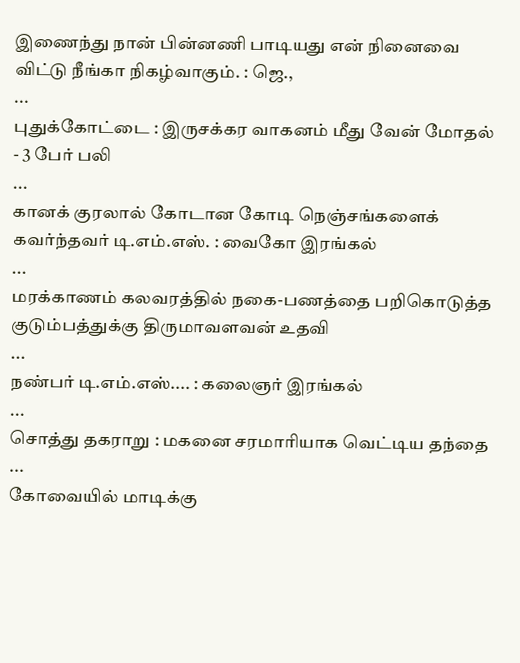இணைந்து நான் பின்னணி பாடியது என் நினைவை விட்டு நீங்கா நிகழ்வாகும். : ஜெ.,
...
புதுக்கோட்டை : இருசக்கர வாகனம் மீது வேன் மோதல் - 3 பேர் பலி
...
கானக் குரலால் கோடான கோடி நெஞ்சங்களைக் கவர்ந்தவர் டி.எம்.எஸ். : வைகோ இரங்கல்
...
மரக்காணம் கலவரத்தில் நகை-பணத்தை பறிகொடுத்த குடும்பத்துக்கு திருமாவளவன் உதவி
...
நண்பர் டி.எம்.எஸ்.... : கலைஞர் இரங்கல்
...
சொத்து தகராறு : மகனை சரமாரியாக வெட்டிய தந்தை
...
கோவையில் மாடிக்கு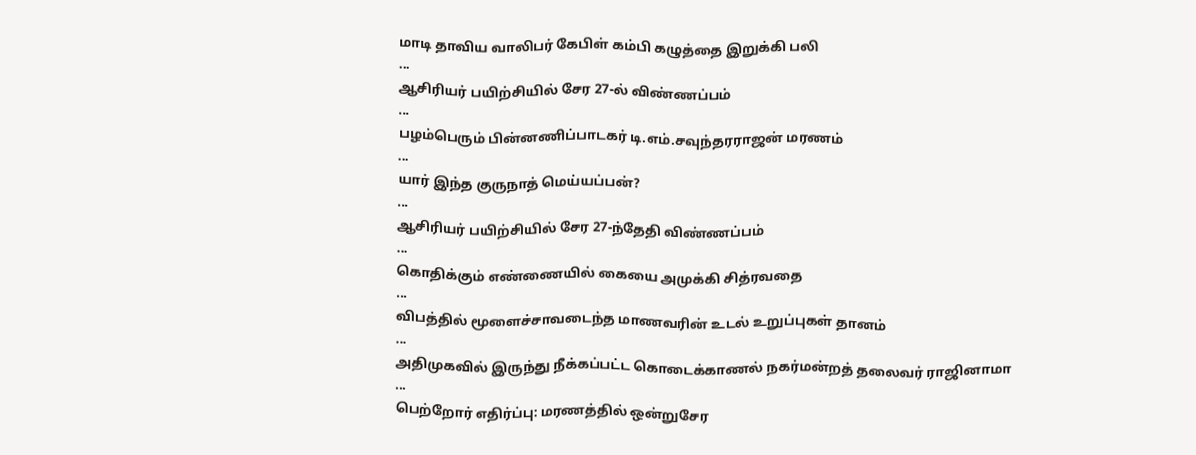மாடி தாவிய வாலிபர் கேபிள் கம்பி கழுத்தை இறுக்கி பலி
...
ஆசிரியர் பயிற்சியில் சேர 27-ல் விண்ணப்பம்
...
பழம்பெரும் பின்னணிப்பாடகர் டி.எம்.சவுந்தரராஜன் மரணம்
...
யார் இந்த குருநாத் மெய்யப்பன்?
...
ஆசிரியர் பயிற்சியில் சேர 27-ந்தேதி விண்ணப்பம்
...
கொதிக்கும் எண்ணையில் கையை அமுக்கி சித்ரவதை
...
விபத்தில் மூளைச்சாவடைந்த மாணவரின் உடல் உறுப்புகள் தானம்
...
அதிமுகவில் இருந்து நீக்கப்பட்ட கொடைக்காணல் நகர்மன்றத் தலைவர் ராஜினாமா
...
பெற்றோர் எதிர்ப்பு: மரணத்தில் ஒன்றுசேர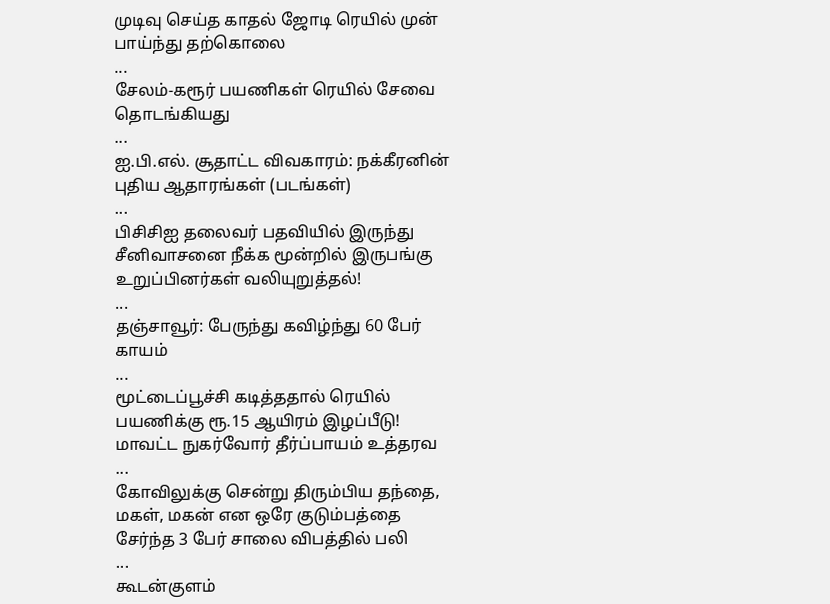முடிவு செய்த காதல் ஜோடி ரெயில் முன் பாய்ந்து தற்கொலை
...
சேலம்-கரூர் பயணிகள் ரெயில் சேவை தொடங்கியது
...
ஐ.பி.எல். சூதாட்ட விவகாரம்: நக்கீரனின் புதிய ஆதாரங்கள் (படங்கள்)
...
பிசிசிஐ தலைவர் பதவியில் இருந்து சீனிவாசனை நீக்க மூன்றில் இருபங்கு உறுப்பினர்கள் வலியுறுத்தல்!
...
தஞ்சாவூர்: பேருந்து கவிழ்ந்து 60 பேர் காயம்
...
மூட்டைப்பூச்சி கடித்ததால் ரெயில் பயணிக்கு ரூ.15 ஆயிரம் இழப்பீடு! மாவட்ட நுகர்வோர் தீர்ப்பாயம் உத்தரவ
...
கோவிலுக்கு சென்று திரும்பிய தந்தை, மகள், மகன் என ஒரே குடும்பத்தை சேர்ந்த 3 பேர் சாலை விபத்தில் பலி
...
கூடன்குளம்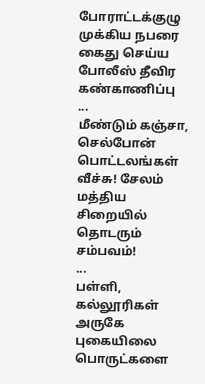போராட்டக்குழு முக்கிய நபரை கைது செய்ய போலீஸ் தீவிர கண்காணிப்பு
...
மீண்டும் கஞ்சா, செல்போன் பொட்டலங்கள் வீச்சு! சேலம் மத்திய சிறையில் தொடரும் சம்பவம்!
...
பள்ளி, கல்லூரிகள் அருகே புகையிலை பொருட்களை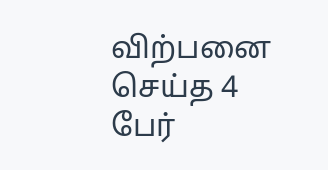விற்பனை செய்த 4 பேர்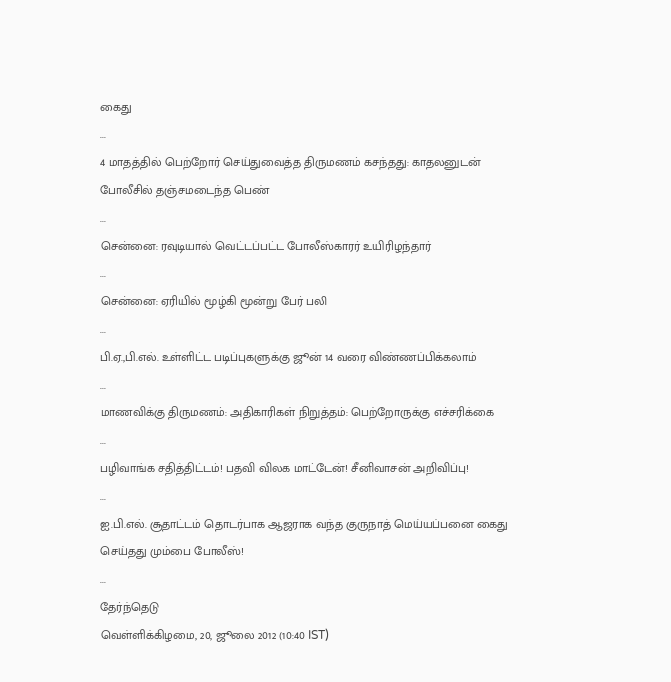கைது
...
4 மாதத்தில் பெற்றோர் செய்துவைத்த திருமணம் கசந்தது: காதலனுடன் போலீசில் தஞ்சமடைந்த பெண்
...
சென்னை: ரவுடியால் வெட்டப்பட்ட போலீஸ்காரர் உயிரிழந்தார்
...
சென்னை: ஏரியில் மூழ்கி மூன்று பேர் பலி
...
பி.ஏ.,பி.எல். உள்ளிட்ட படிப்புகளுக்கு ஜூன் 14 வரை விண்ணப்பிக்கலாம்
...
மாணவிக்கு திருமணம்: அதிகாரிகள் நிறுத்தம்: பெற்றோருக்கு எச்சரிக்கை
...
பழிவாங்க சதித்திட்டம்! பதவி விலக மாட்டேன்! சீனிவாசன் அறிவிப்பு!
...
ஐ.பி.எல். சூதாட்டம் தொடர்பாக ஆஜராக வந்த குருநாத் மெய்யப்பனை கைது செய்தது மும்பை போலீஸ்!
...
தேர்ந்தெடு
வெள்ளிக்கிழமை, 20, ஜூலை 2012 (10:40 IST)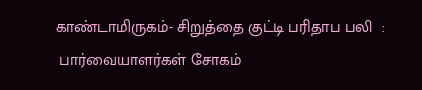காண்டாமிருகம்- சிறுத்தை குட்டி பரிதாப பலி  :
 பார்வையாளர்கள் சோகம்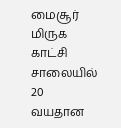மைசூர் மிருக காட்சி சாலையில் 20 வயதான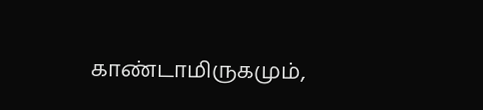காண்டாமிருகமும்,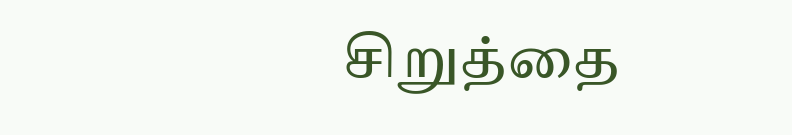சிறுத்தை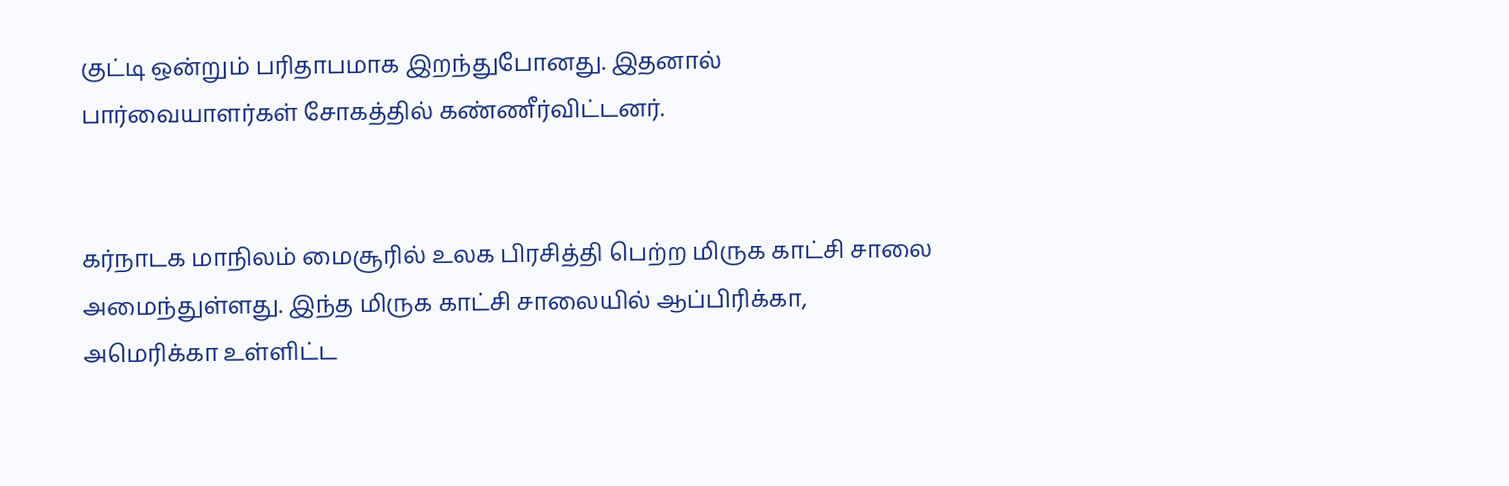குட்டி ஒன்றும் பரிதாபமாக இறந்துபோனது. இதனால் பார்வையாளர்கள் சோகத்தில் கண்ணீர்விட்டனர்.


கர்நாடக மாநிலம் மைசூரில் உலக பிரசித்தி பெற்ற மிருக காட்சி சாலை அமைந்துள்ளது. இந்த மிருக காட்சி சாலையில் ஆப்பிரிக்கா, அமெரிக்கா உள்ளிட்ட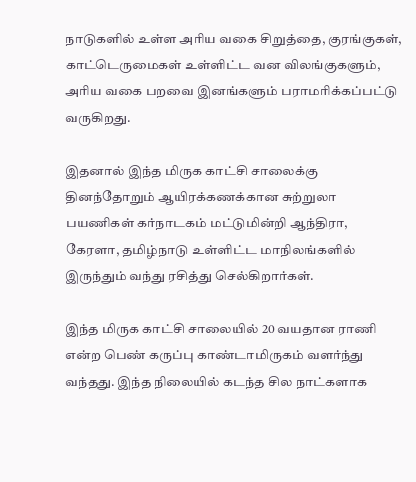நாடுகளில் உள்ள அரிய வகை சிறுத்தை, குரங்குகள், காட்டெருமைகள் உள்ளிட்ட வன விலங்குகளும், அரிய வகை பறவை இனங்களும் பராமரிக்கப்பட்டு வருகிறது.

இதனால் இந்த மிருக காட்சி சாலைக்கு தினந்தோறும் ஆயிரக்கணக்கான சுற்றுலா பயணிகள் கர்நாடகம் மட்டுமின்றி ஆந்திரா, கேரளா, தமிழ்நாடு உள்ளிட்ட மாநிலங்களில் இருந்தும் வந்து ரசித்து செல்கிறார்கள்.

இந்த மிருக காட்சி சாலையில் 20 வயதான ராணி என்ற பெண் கருப்பு காண்டாமிருகம் வளர்ந்து வந்தது. இந்த நிலையில் கடந்த சில நாட்களாக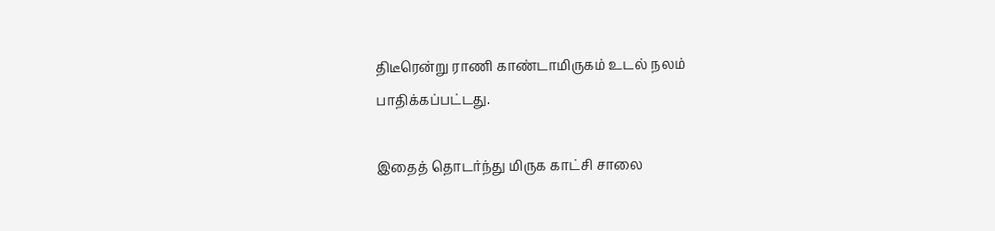திடீரென்று ராணி காண்டாமிருகம் உடல் நலம் பாதிக்கப்பட்டது.

இதைத் தொடர்ந்து மிருக காட்சி சாலை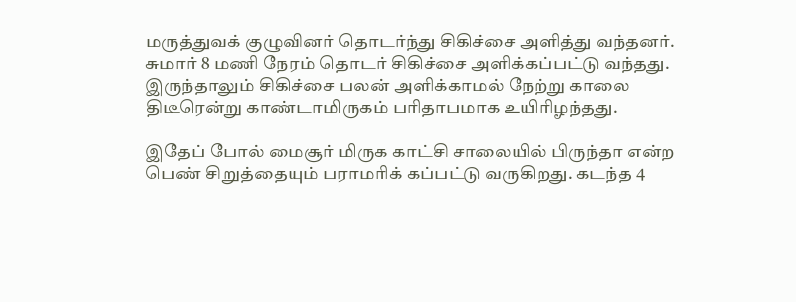மருத்துவக் குழுவினர் தொடர்ந்து சிகிச்சை அளித்து வந்தனர்.  சுமார் 8 மணி நேரம் தொடர் சிகிச்சை அளிக்கப்பட்டு வந்தது. இருந்தாலும் சிகிச்சை பலன் அளிக்காமல் நேற்று காலை திடீரென்று காண்டாமிருகம் பரிதாபமாக உயிரிழந்தது.

இதேப் போல் மைசூர் மிருக காட்சி சாலையில் பிருந்தா என்ற பெண் சிறுத்தையும் பராமரிக் கப்பட்டு வருகிறது. கடந்த 4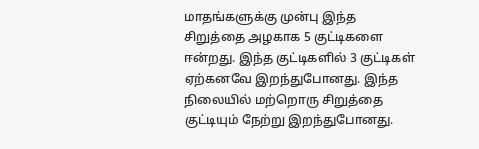மாதங்களுக்கு முன்பு இந்த சிறுத்தை அழகாக 5 குட்டிகளை ஈன்றது. இந்த குட்டிகளில் 3 குட்டிகள் ஏற்கனவே இறந்துபோனது. இந்த நிலையில் மற்றொரு சிறுத்தை குட்டியும் நேற்று இறந்துபோனது.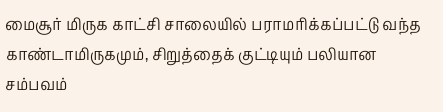மைசூர் மிருக காட்சி சாலையில் பராமரிக்கப்பட்டு வந்த காண்டாமிருகமும், சிறுத்தைக் குட்டியும் பலியான சம்பவம்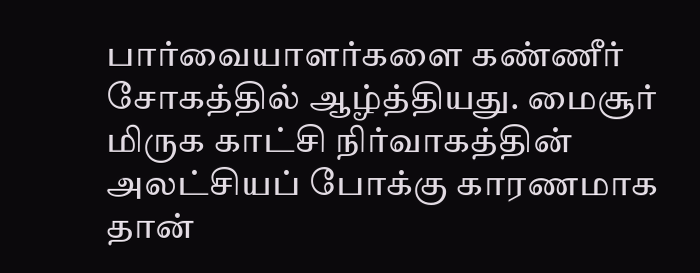பார்வையாளர்களை கண்ணீர் சோகத்தில் ஆழ்த்தியது. மைசூர் மிருக காட்சி நிர்வாகத்தின் அலட்சியப் போக்கு காரணமாக தான்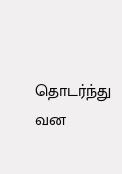தொடர்ந்து வன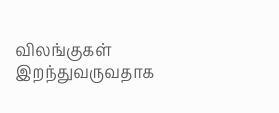விலங்குகள் இறந்துவருவதாக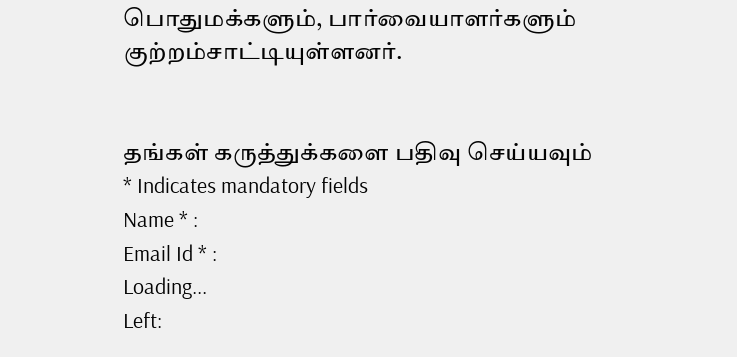பொதுமக்களும், பார்வையாளர்களும் குற்றம்சாட்டியுள்ளனர்.


தங்கள் கருத்துக்களை பதிவு செய்யவும்                                  * Indicates mandatory fields
Name * :
Email Id * :
Loading...
Left: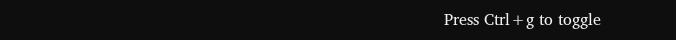Press Ctrl+g to toggle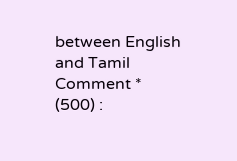between English and Tamil
Comment * (500) :